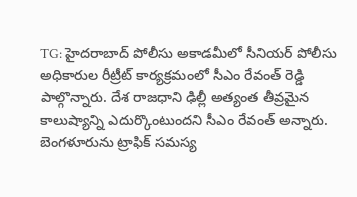TG: హైదరాబాద్ పోలీసు అకాడమీలో సీనియర్ పోలీసు అధికారుల రీట్రీట్ కార్యక్రమంలో సీఎం రేవంత్ రెడ్డి పాల్గొన్నారు. దేశ రాజధాని ఢిల్లీ అత్యంత తీవ్రమైన కాలుష్యాన్ని ఎదుర్కొంటుందని సీఎం రేవంత్ అన్నారు. బెంగళూరును ట్రాఫిక్ సమస్య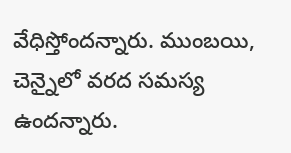వేధిస్తోందన్నారు. ముంబయి, చెన్నైలో వరద సమస్య ఉందన్నారు.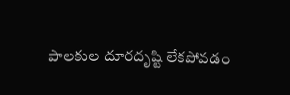పాలకుల దూరదృష్టి లేకపోవడం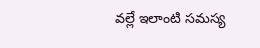వల్లే ఇలాంటి సమస్య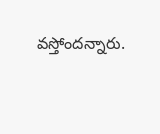వస్తోందన్నారు.